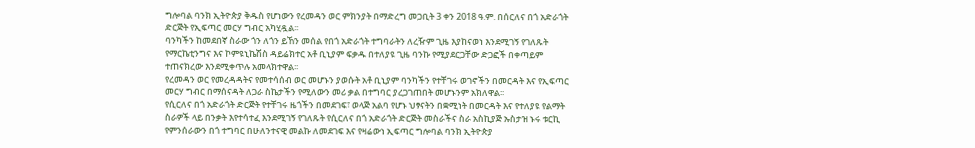ግሎባል ባንክ ኢትዮጵያ ቅዱስ የሆነውን የረመዳን ወር ምክንያት በማድረግ መጋቢት 3 ቀን 2018 ዓ.ም. በሰርለና በጎ አድራጎት ድርጅት የኢፍጣር መርሃ ግብር አካሂዷል፡፡
ባንካችን ከመደበኛ ስራው ጎን ለጎን ይኸን መሰል የበጎ አድራጎት ተግባራትን ለረዥም ጊዜ እያከናወነ እንደሚገኝ የገለጹት የማርኬቲንግና እና ኮምዩኒኬሽስ ዳይሬክተር አቶ ቢኒያም ፍቃዱ በተለያዩ ጊዜ ባንኩ የሚያደርጋቸው ድጋፎች በቀጣይም ተጠናክረው እንደሚቀጥሉ አመላክተዋል፡፡
የረመዳን ወር የመረዳዳትና የመተሳሰብ ወር መሆኑን ያወሱት አቶ ቢኒያም ባንካችን የተቸገሩ ወገኖችን በመርዳት እና የኢፍጣር መርሃ ግብር በማሰናዳት ለጋራ ስኬታችን የሚለውን መሪ ቃል በተግባር ያረጋገጠበት መሆኑንም አክለዋል፡፡
የሲርለና በጎ አድራጎት ድርጅት የተቸገሩ ዜጎችን በመደገፍ፣ ወላጅ አልባ የሆኑ ህፃናትን በቋሚነት በመርዳት እና የተለያዩ የልማት ስራዎች ላይ በንቃት እየተሳተፈ እንደሚገኝ የገለጹት የሲርለና በጎ አድራጎት ድርጅት መስራችና ስራ አስኪያጅ ኡስታዝ ኑሩ ቱርኪ የምንሰራውን በጎ ተግባር በሁለንተናዊ መልኩ ለመደገፍ እና የዛሬውነ ኢፍጣር ግሎባል ባንክ ኢትዮጵያ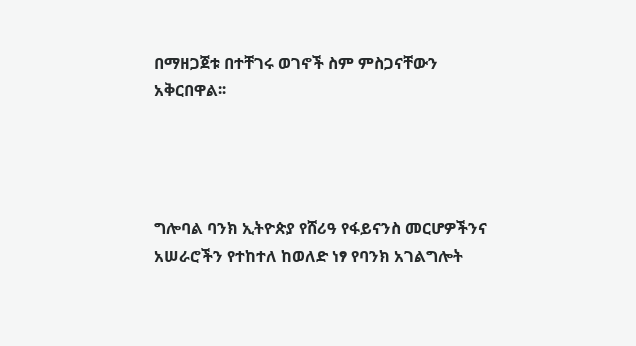በማዘጋጀቱ በተቸገሩ ወገኖች ስም ምስጋናቸውን አቅርበዋል፡፡




ግሎባል ባንክ ኢትዮጵያ የሸሪዓ የፋይናንስ መርሆዎችንና አሠራሮችን የተከተለ ከወለድ ነፃ የባንክ አገልግሎት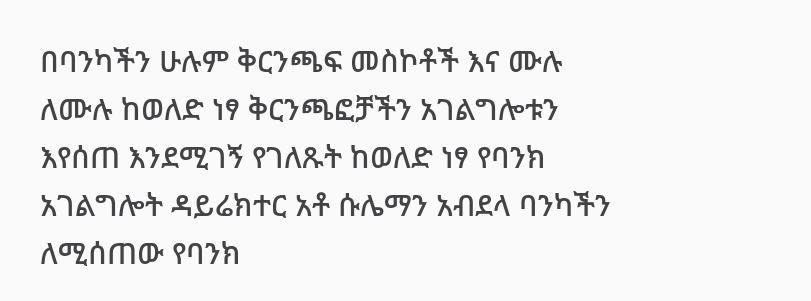በባንካችን ሁሉም ቅርንጫፍ መስኮቶች እና ሙሉ ለሙሉ ከወለድ ነፃ ቅርንጫፎቻችን አገልግሎቱን እየሰጠ እንደሚገኝ የገለጹት ከወለድ ነፃ የባንክ አገልግሎት ዳይሬክተር አቶ ሱሌማን አብደላ ባንካችን ለሚሰጠው የባንክ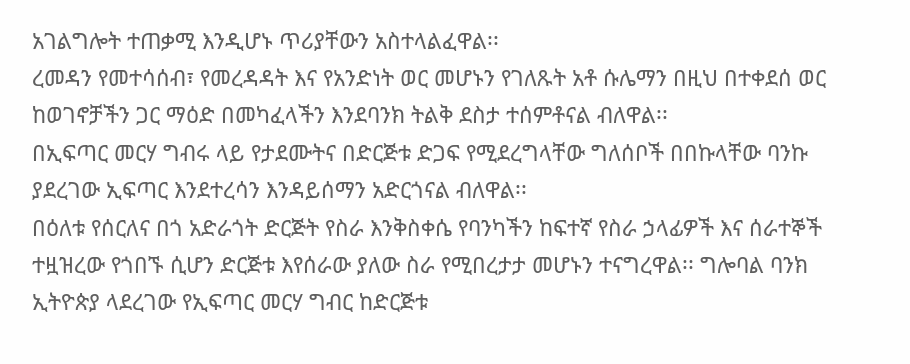አገልግሎት ተጠቃሚ እንዲሆኑ ጥሪያቸውን አስተላልፈዋል፡፡
ረመዳን የመተሳሰብ፣ የመረዳዳት እና የአንድነት ወር መሆኑን የገለጹት አቶ ሱሌማን በዚህ በተቀደሰ ወር ከወገኖቻችን ጋር ማዕድ በመካፈላችን እንደባንክ ትልቅ ደስታ ተሰምቶናል ብለዋል፡፡
በኢፍጣር መርሃ ግብሩ ላይ የታደሙትና በድርጅቱ ድጋፍ የሚደረግላቸው ግለሰቦች በበኩላቸው ባንኩ ያደረገው ኢፍጣር እንደተረሳን እንዳይሰማን አድርጎናል ብለዋል፡፡
በዕለቱ የሰርለና በጎ አድራጎት ድርጅት የስራ እንቅስቀሴ የባንካችን ከፍተኛ የስራ ኃላፊዎች እና ሰራተኞች ተዟዝረው የጎበኙ ሲሆን ድርጅቱ እየሰራው ያለው ስራ የሚበረታታ መሆኑን ተናግረዋል፡፡ ግሎባል ባንክ ኢትዮጵያ ላደረገው የኢፍጣር መርሃ ግብር ከድርጅቱ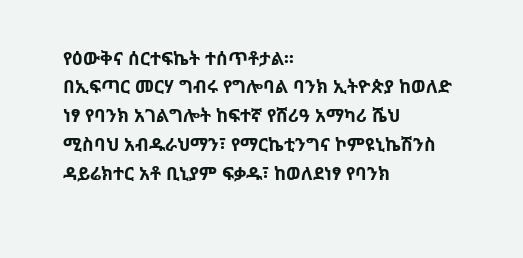የዕውቅና ሰርተፍኬት ተሰጥቶታል፡፡
በኢፍጣር መርሃ ግብሩ የግሎባል ባንክ ኢትዮጵያ ከወለድ ነፃ የባንክ አገልግሎት ከፍተኛ የሸሪዓ አማካሪ ሼህ ሚስባህ አብዱራህማን፣ የማርኬቲንግና ኮምዩኒኬሽንስ ዳይሬክተር አቶ ቢኒያም ፍቃዱ፣ ከወለደነፃ የባንክ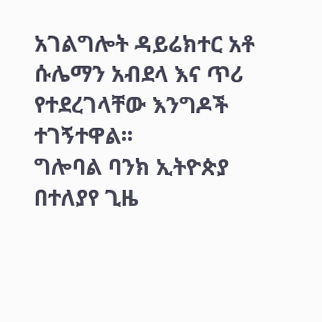አገልግሎት ዳይሬክተር አቶ ሱሌማን አብደላ እና ጥሪ የተደረገላቸው እንግዶች ተገኝተዋል፡፡
ግሎባል ባንክ ኢትዮጵያ በተለያየ ጊዜ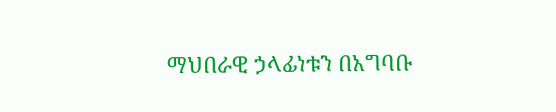ማህበራዊ ኃላፊነቱን በአግባቡ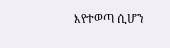እየተወጣ ሲሆን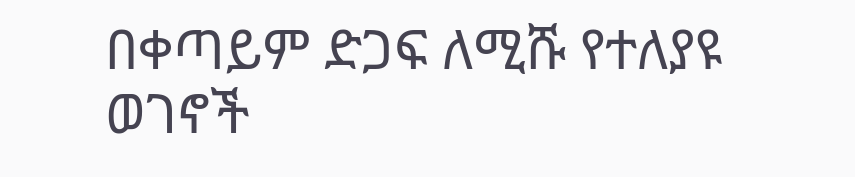በቀጣይም ድጋፍ ለሚሹ የተለያዩ ወገኖች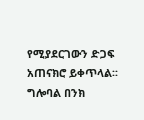የሚያደርገውን ድጋፍ አጠናክሮ ይቀጥላል፡፡
ግሎባል በንክ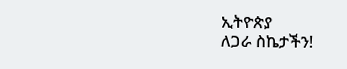ኢትዮጵያ
ለጋራ ስኬታችን!